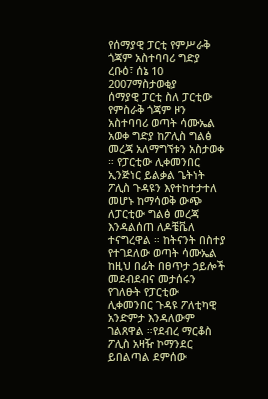የሰማያዊ ፓርቲ የምሥራቅ ጎጃም አስተባባሪ ግድያ
ረቡዕ፣ ሰኔ 10 2007ማስታወቂያ
ሰማያዊ ፓርቲ ስለ ፓርቲው የምስራቅ ጎጃም ዞን አስተባባሪ ወጣት ሳሙኤል አወቀ ግድያ ከፖሊስ ግልፅ መረጃ አለማግኘቱን አስታወቀ ። የፓርቲው ሊቀመንበር ኢንጅነር ይልቃል ጌትነት ፖሊስ ጉዳዩን እየተከተታተለ መሆኑ ከማሳወቅ ውጭ ለፓርቲው ግልፅ መረጃ እንዳልሰጠ ለዶቼቬለ ተናግረዋል ። ከትናንት በስተያ የተገደለው ወጣት ሳሙኤል ከዚህ በፊት በፀጥታ ኃይሎች መደብደብና መታሰሩን የገለፁት የፓርቲው ሊቀመንበር ጉዳዩ ፖለቲካዊ አንድምታ እንዳለውም ገልጸዋል ።የደብረ ማርቆስ ፖሊስ አዛዥ ኮማንደር ይበልጣል ደምሰው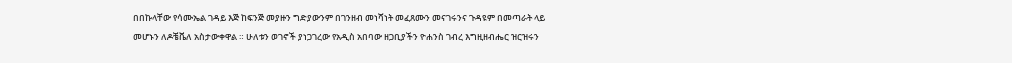በበኩላቸው የሳሙኤል ገዳይ እጅ ከፍንጅ መያዙን ግድያውንም በገንዘብ መነሻነት መፈጸሙን መናገሩንና ጉዳዩም በመጣራት ላይ መሆኑን ለዶቼቬለ አስታውቀዋል ። ሁለቱን ወገኖች ያነጋገረው የአዲስ አበባው ዘጋቢያችን ዮሐንስ ገብረ እግዚዘብሔር ዝርዝሩን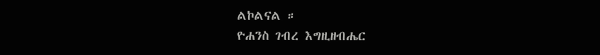ልኮልናል ።
ዮሐንስ ገብረ እግዚዘብሔር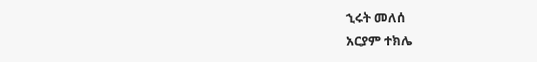ኂሩት መለሰ
አርያም ተክሌ